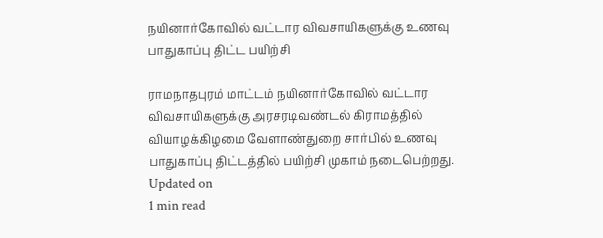நயினார்கோவில் வட்டார விவசாயிகளுக்கு உணவு பாதுகாப்பு திட்ட பயிற்சி

ராமநாதபுரம் மாட்டம் நயினார்கோவில் வட்டார விவசாயிகளுக்கு அரசரடிவண்டல் கிராமத்தில் வியாழக்கிழமை வேளாண்துறை சார்பில் உணவு பாதுகாப்பு திட்டத்தில் பயிற்சி முகாம் நடைபெற்றது.
Updated on
1 min read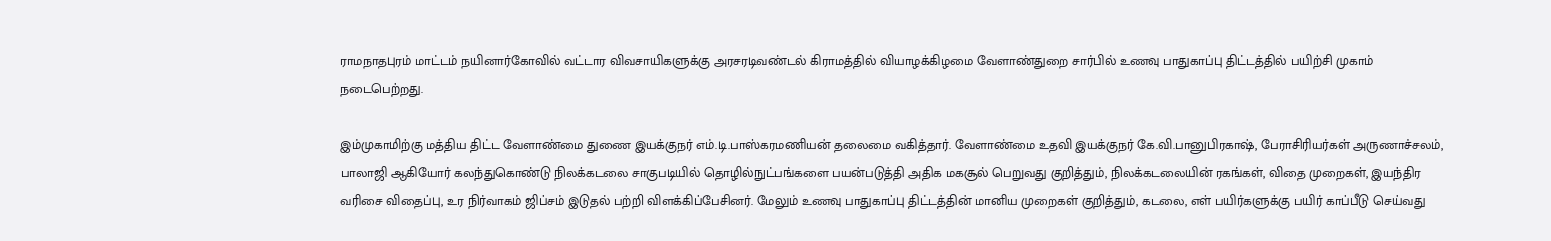ராமநாதபுரம் மாட்டம் நயினார்கோவில் வட்டார விவசாயிகளுக்கு அரசரடிவண்டல் கிராமத்தில் வியாழக்கிழமை வேளாண்துறை சார்பில் உணவு பாதுகாப்பு திட்டத்தில் பயிற்சி முகாம் நடைபெற்றது.

இம்முகாமிற்கு மத்திய திட்ட வேளாண்மை துணை இயக்குநர் எம்.டி.பாஸ்கரமணியன் தலைமை வகித்தார். வேளாண்மை உதவி இயக்குநர் கே.வி.பானுபிரகாஷ், பேராசிரியர்கள் அருணாச்சலம், பாலாஜி ஆகியோர் கலந்துகொண்டு நிலக்கடலை சாகுபடியில் தொழில்நுட்பங்களை பயன்படுத்தி அதிக மகசூல் பெறுவது குறித்தும், நிலக்கடலையின் ரகங்கள், விதை முறைகள், இயந்திர வரிசை விதைப்பு, உர நிர்வாகம் ஜிப்சம் இடுதல் பற்றி விளக்கிப்பேசினர். மேலும் உணவு பாதுகாப்பு திட்டத்தின் மானிய முறைகள் குறித்தும், கடலை, எள் பயிர்களுக்கு பயிர் காப்பீடு செய்வது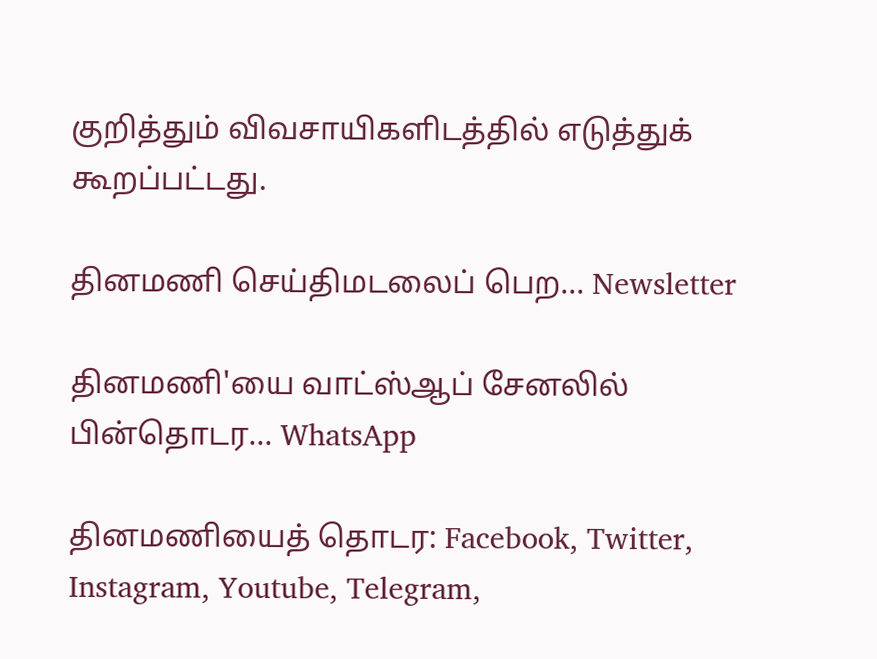குறித்தும் விவசாயிகளிடத்தில் எடுத்துக் கூறப்பட்டது.

தினமணி செய்திமடலைப் பெற... Newsletter

தினமணி'யை வாட்ஸ்ஆப் சேனலில் பின்தொடர... WhatsApp

தினமணியைத் தொடர: Facebook, Twitter, Instagram, Youtube, Telegram,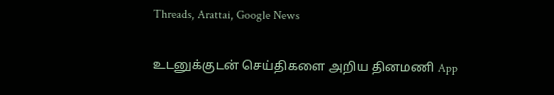Threads, Arattai, Google News

உடனுக்குடன் செய்திகளை அறிய தினமணி App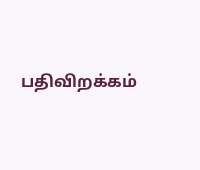பதிவிறக்கம்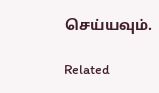செய்யவும்.

Related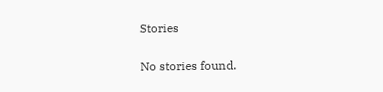Stories

No stories found.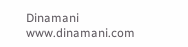Dinamani
www.dinamani.com